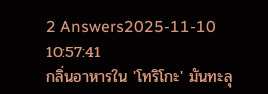2 Answers2025-11-10 10:57:41
กลิ่นอาหารใน 'โทริโกะ' มันทะลุ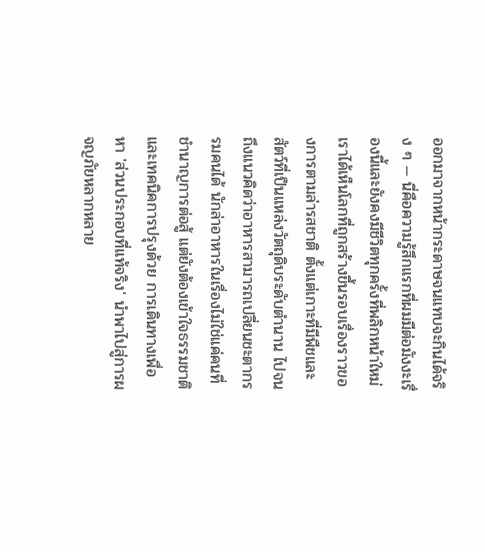ออกมาจากหน้ากระดาษจนแทบจะกินได้จริง ๆ — นี่คือความรู้สึกแรกที่ผมมีต่อมังงะเรื่องนี้และยังคงมีชีวิตทุกครั้งที่พลิกหน้าใหม่
เราได้เห็นโลกที่ถูกสร้างขึ้นรอบเรื่องราวของการตามล่ารสชาติ ตั้งแต่เกาะที่มีพืชและสัตว์ที่เป็นแหล่งวัตถุดิบระดับตำนาน ไปจนถึงแนวคิดว่าอาหารสามารถเปลี่ยนชะตากรรมคนได้ นักล่าอาหารในเรื่องไม่ใช่แค่คนที่ชำนาญการต่อสู้ แต่ยังต้องเข้าใจธรรมชาติและเทคนิคการปรุงด้วย การเดินทางเพื่อหา 'ส่วนประกอบที่แท้จริง' นำพาไปสู่การผจญภัยหลากหลาย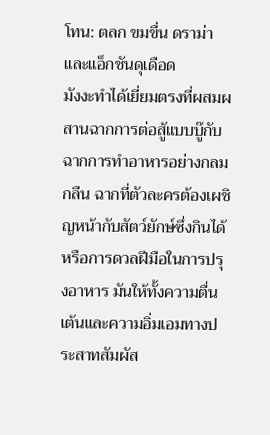โทน: ตลก ขมขื่น ดราม่า และแอ็กชันดุเดือด
มังงะทำได้เยี่ยมตรงที่ผสมผสานฉากการต่อสู้แบบบู๊กับฉากการทำอาหารอย่างกลมกลืน ฉากที่ตัวละครต้องเผชิญหน้ากับสัตว์ยักษ์ซึ่งกินได้ หรือการดวลฝีมือในการปรุงอาหาร มันให้ทั้งความตื่นเต้นและความอิ่มเอมทางประสาทสัมผัส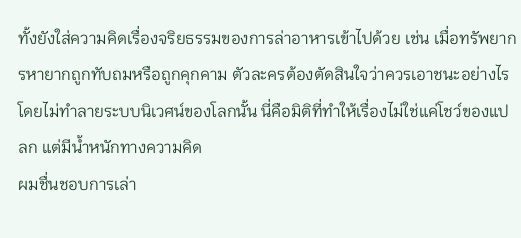ทั้งยังใส่ความคิดเรื่องจริยธรรมของการล่าอาหารเข้าไปด้วย เช่น เมื่อทรัพยากรหายากถูกทับถมหรือถูกคุกคาม ตัวละครต้องตัดสินใจว่าควรเอาชนะอย่างไรโดยไม่ทำลายระบบนิเวศน์ของโลกนั้น นี่คือมิติที่ทำให้เรื่องไม่ใช่แค่โชว์ของแปลก แต่มีน้ำหนักทางความคิด
ผมชื่นชอบการเล่า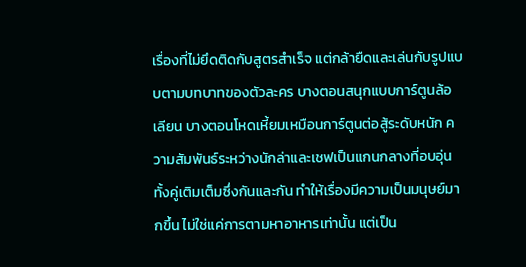เรื่องที่ไม่ยึดติดกับสูตรสำเร็จ แต่กล้ายืดและเล่นกับรูปแบบตามบทบาทของตัวละคร บางตอนสนุกแบบการ์ตูนล้อเลียน บางตอนโหดเหี้ยมเหมือนการ์ตูนต่อสู้ระดับหนัก ความสัมพันธ์ระหว่างนักล่าและเชฟเป็นแกนกลางที่อบอุ่น ทั้งคู่เติมเต็มซึ่งกันและกัน ทำให้เรื่องมีความเป็นมนุษย์มากขึ้น ไม่ใช่แค่การตามหาอาหารเท่านั้น แต่เป็น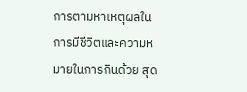การตามหาเหตุผลในการมีชีวิตและความหมายในการกินด้วย สุด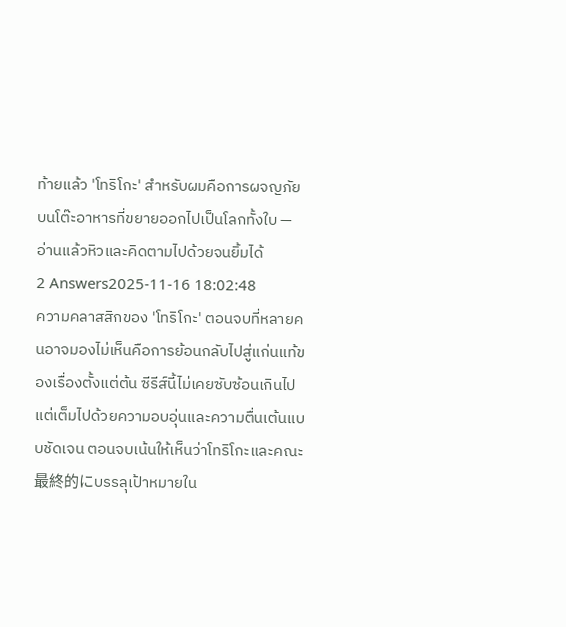ท้ายแล้ว 'โทริโกะ' สำหรับผมคือการผจญภัยบนโต๊ะอาหารที่ขยายออกไปเป็นโลกทั้งใบ — อ่านแล้วหิวและคิดตามไปด้วยจนยิ้มได้
2 Answers2025-11-16 18:02:48
ความคลาสสิกของ 'โทริโกะ' ตอนจบที่หลายคนอาจมองไม่เห็นคือการย้อนกลับไปสู่แก่นแท้ของเรื่องตั้งแต่ต้น ซีรีส์นี้ไม่เคยซับซ้อนเกินไป แต่เต็มไปด้วยความอบอุ่นและความตื่นเต้นแบบชัดเจน ตอนจบเน้นให้เห็นว่าโทริโกะและคณะ最終的にบรรลุเป้าหมายใน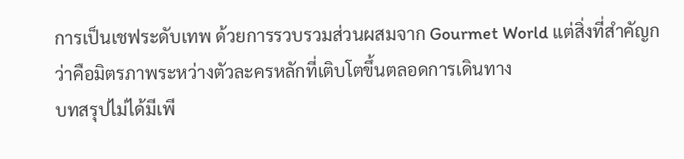การเป็นเชฟระดับเทพ ด้วยการรวบรวมส่วนผสมจาก Gourmet World แต่สิ่งที่สำคัญกว่าคือมิตรภาพระหว่างตัวละครหลักที่เติบโตขึ้นตลอดการเดินทาง
บทสรุปไม่ได้มีเพี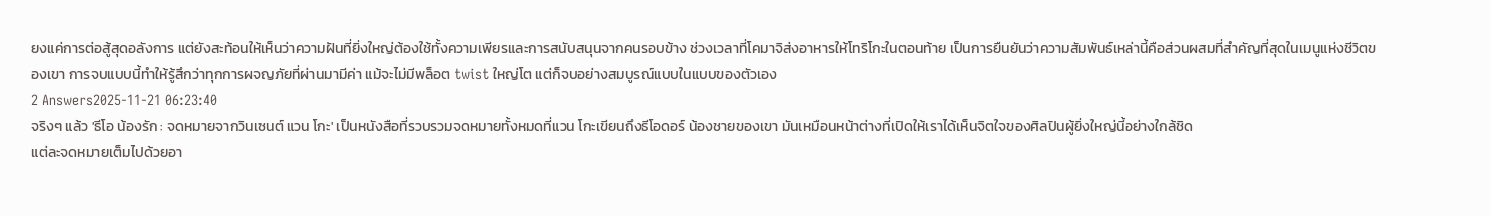ยงแค่การต่อสู้สุดอลังการ แต่ยังสะท้อนให้เห็นว่าความฝันที่ยิ่งใหญ่ต้องใช้ทั้งความเพียรและการสนับสนุนจากคนรอบข้าง ช่วงเวลาที่โคมาจิส่งอาหารให้โทริโกะในตอนท้าย เป็นการยืนยันว่าความสัมพันธ์เหล่านี้คือส่วนผสมที่สำคัญที่สุดในเมนูแห่งชีวิตของเขา การจบแบบนี้ทำให้รู้สึกว่าทุกการผจญภัยที่ผ่านมามีค่า แม้จะไม่มีพล็อต twist ใหญ่โต แต่ก็จบอย่างสมบูรณ์แบบในแบบของตัวเอง
2 Answers2025-11-21 06:23:40
จริงๆ แล้ว 'ธีโอ น้องรัก : จดหมายจากวินเซนต์ แวน โกะ' เป็นหนังสือที่รวบรวมจดหมายทั้งหมดที่แวน โกะเขียนถึงธีโอดอร์ น้องชายของเขา มันเหมือนหน้าต่างที่เปิดให้เราได้เห็นจิตใจของศิลปินผู้ยิ่งใหญ่นี้อย่างใกล้ชิด
แต่ละจดหมายเต็มไปด้วยอา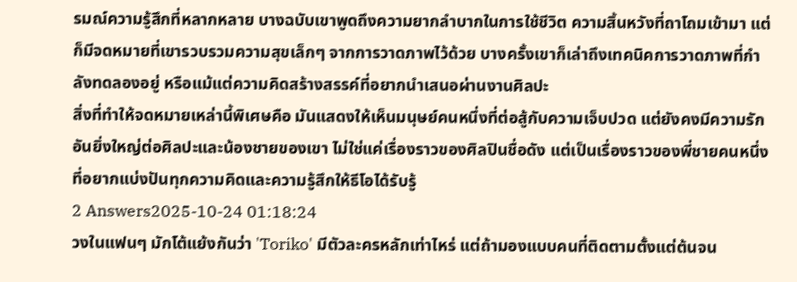รมณ์ความรู้สึกที่หลากหลาย บางฉบับเขาพูดถึงความยากลำบากในการใช้ชีวิต ความสิ้นหวังที่ถาโถมเข้ามา แต่ก็มีจดหมายที่เขารวบรวมความสุขเล็กๆ จากการวาดภาพไว้ด้วย บางครั้งเขาก็เล่าถึงเทคนิคการวาดภาพที่กำลังทดลองอยู่ หรือแม้แต่ความคิดสร้างสรรค์ที่อยากนำเสนอผ่านงานศิลปะ
สิ่งที่ทำให้จดหมายเหล่านี้พิเศษคือ มันแสดงให้เห็นมนุษย์คนหนึ่งที่ต่อสู้กับความเจ็บปวด แต่ยังคงมีความรักอันยิ่งใหญ่ต่อศิลปะและน้องชายของเขา ไม่ใช่แค่เรื่องราวของศิลปินชื่อดัง แต่เป็นเรื่องราวของพี่ชายคนหนึ่งที่อยากแบ่งปันทุกความคิดและความรู้สึกให้ธีโอได้รับรู้
2 Answers2025-10-24 01:18:24
วงในแฟนๆ มักโต้แย้งกันว่า 'Toriko' มีตัวละครหลักเท่าไหร่ แต่ถ้ามองแบบคนที่ติดตามตั้งแต่ต้นจน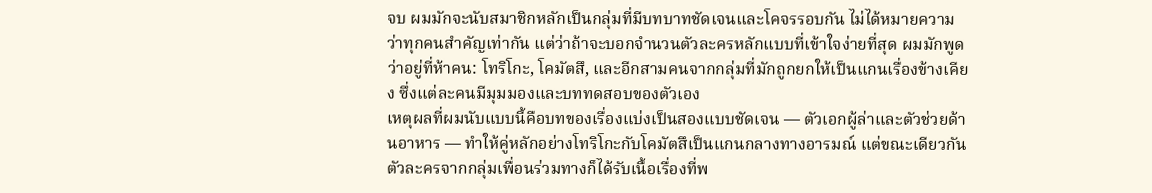จบ ผมมักจะนับสมาชิกหลักเป็นกลุ่มที่มีบทบาทชัดเจนและโคจรรอบกัน ไม่ได้หมายความว่าทุกคนสำคัญเท่ากัน แต่ว่าถ้าจะบอกจำนวนตัวละครหลักแบบที่เข้าใจง่ายที่สุด ผมมักพูดว่าอยู่ที่ห้าคน: โทริโกะ, โคมัตสึ, และอีกสามคนจากกลุ่มที่มักถูกยกให้เป็นแกนเรื่องข้างเคียง ซึ่งแต่ละคนมีมุมมองและบททดสอบของตัวเอง
เหตุผลที่ผมนับแบบนี้คือบทของเรื่องแบ่งเป็นสองแบบชัดเจน — ตัวเอกผู้ล่าและตัวช่วยด้านอาหาร — ทำให้คู่หลักอย่างโทริโกะกับโคมัตสึเป็นแกนกลางทางอารมณ์ แต่ขณะเดียวกันตัวละครจากกลุ่มเพื่อนร่วมทางก็ได้รับเนื้อเรื่องที่พ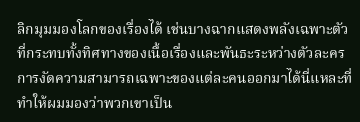ลิกมุมมองโลกของเรื่องได้ เช่นบางฉากแสดงพลังเฉพาะตัวที่กระทบทั้งทิศทางของเนื้อเรื่องและพันธะระหว่างตัวละคร การงัดความสามารถเฉพาะของแต่ละคนออกมาได้นี่แหละที่ทำให้ผมมองว่าพวกเขาเป็น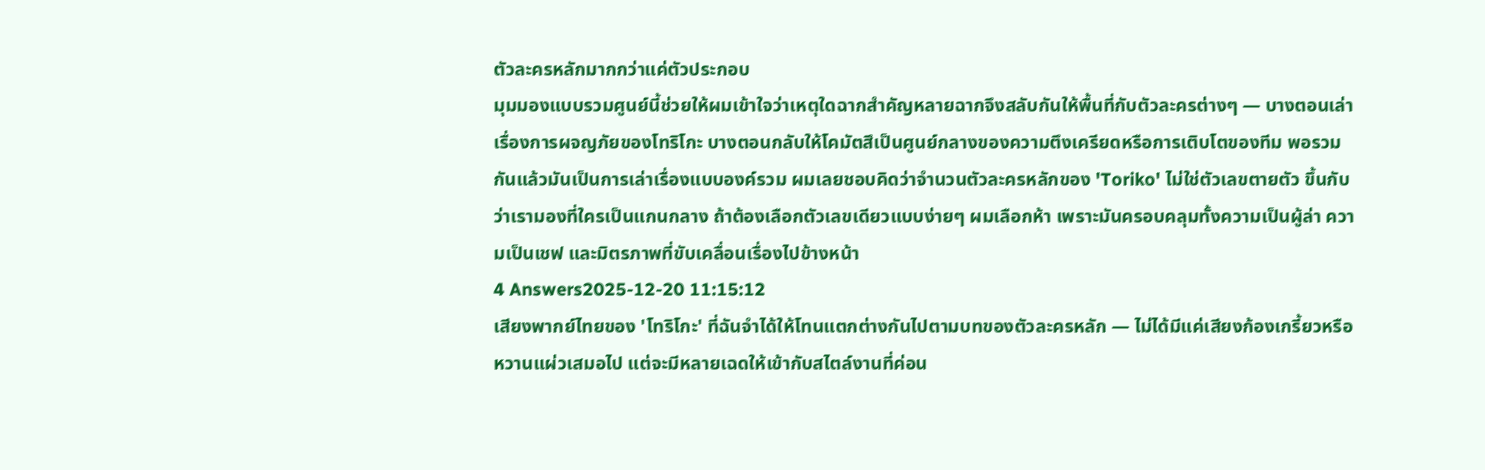ตัวละครหลักมากกว่าแค่ตัวประกอบ
มุมมองแบบรวมศูนย์นี้ช่วยให้ผมเข้าใจว่าเหตุใดฉากสำคัญหลายฉากจึงสลับกันให้พื้นที่กับตัวละครต่างๆ — บางตอนเล่าเรื่องการผจญภัยของโทริโกะ บางตอนกลับให้โคมัตสึเป็นศูนย์กลางของความตึงเครียดหรือการเติบโตของทีม พอรวมกันแล้วมันเป็นการเล่าเรื่องแบบองค์รวม ผมเลยชอบคิดว่าจำนวนตัวละครหลักของ 'Toriko' ไม่ใช่ตัวเลขตายตัว ขึ้นกับว่าเรามองที่ใครเป็นแกนกลาง ถ้าต้องเลือกตัวเลขเดียวแบบง่ายๆ ผมเลือกห้า เพราะมันครอบคลุมทั้งความเป็นผู้ล่า ความเป็นเชฟ และมิตรภาพที่ขับเคลื่อนเรื่องไปข้างหน้า
4 Answers2025-12-20 11:15:12
เสียงพากย์ไทยของ 'โทริโกะ' ที่ฉันจำได้ให้โทนแตกต่างกันไปตามบทของตัวละครหลัก — ไม่ได้มีแค่เสียงก้องเกรี้ยวหรือหวานแผ่วเสมอไป แต่จะมีหลายเฉดให้เข้ากับสไตล์งานที่ค่อน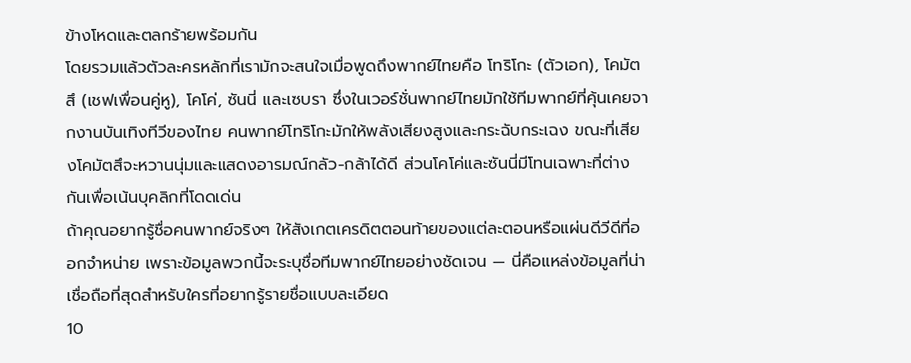ข้างโหดและตลกร้ายพร้อมกัน
โดยรวมแล้วตัวละครหลักที่เรามักจะสนใจเมื่อพูดถึงพากย์ไทยคือ โทริโกะ (ตัวเอก), โคมัตสึ (เชฟเพื่อนคู่หู), โคโค่, ซันนี่ และเซบรา ซึ่งในเวอร์ชั่นพากย์ไทยมักใช้ทีมพากย์ที่คุ้นเคยจากงานบันเทิงทีวีของไทย คนพากย์โทริโกะมักให้พลังเสียงสูงและกระฉับกระเฉง ขณะที่เสียงโคมัตสึจะหวานนุ่มและแสดงอารมณ์กลัว-กล้าได้ดี ส่วนโคโค่และซันนี่มีโทนเฉพาะที่ต่างกันเพื่อเน้นบุคลิกที่โดดเด่น
ถ้าคุณอยากรู้ชื่อคนพากย์จริงๆ ให้สังเกตเครดิตตอนท้ายของแต่ละตอนหรือแผ่นดีวีดีที่ออกจำหน่าย เพราะข้อมูลพวกนี้จะระบุชื่อทีมพากย์ไทยอย่างชัดเจน — นี่คือแหล่งข้อมูลที่น่าเชื่อถือที่สุดสำหรับใครที่อยากรู้รายชื่อแบบละเอียด
10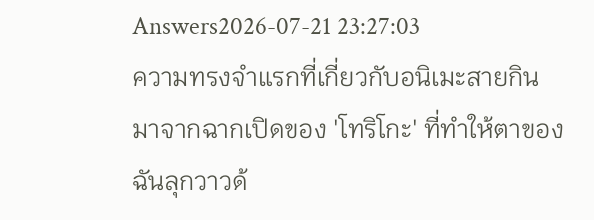Answers2026-07-21 23:27:03
ความทรงจำแรกที่เกี่ยวกับอนิเมะสายกินมาจากฉากเปิดของ 'โทริโกะ' ที่ทำให้ตาของฉันลุกวาวด้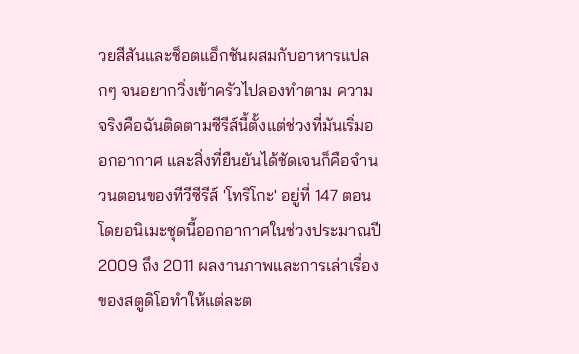วยสีสันและช็อตแอ็กชันผสมกับอาหารแปลกๆ จนอยากวิ่งเข้าครัวไปลองทำตาม ความจริงคือฉันติดตามซีรีส์นี้ตั้งแต่ช่วงที่มันเริ่มออกอากาศ และสิ่งที่ยืนยันได้ชัดเจนก็คือจำนวนตอนของทีวีซีรีส์ 'โทริโกะ' อยู่ที่ 147 ตอน โดยอนิเมะชุดนี้ออกอากาศในช่วงประมาณปี 2009 ถึง 2011 ผลงานภาพและการเล่าเรื่องของสตูดิโอทำให้แต่ละต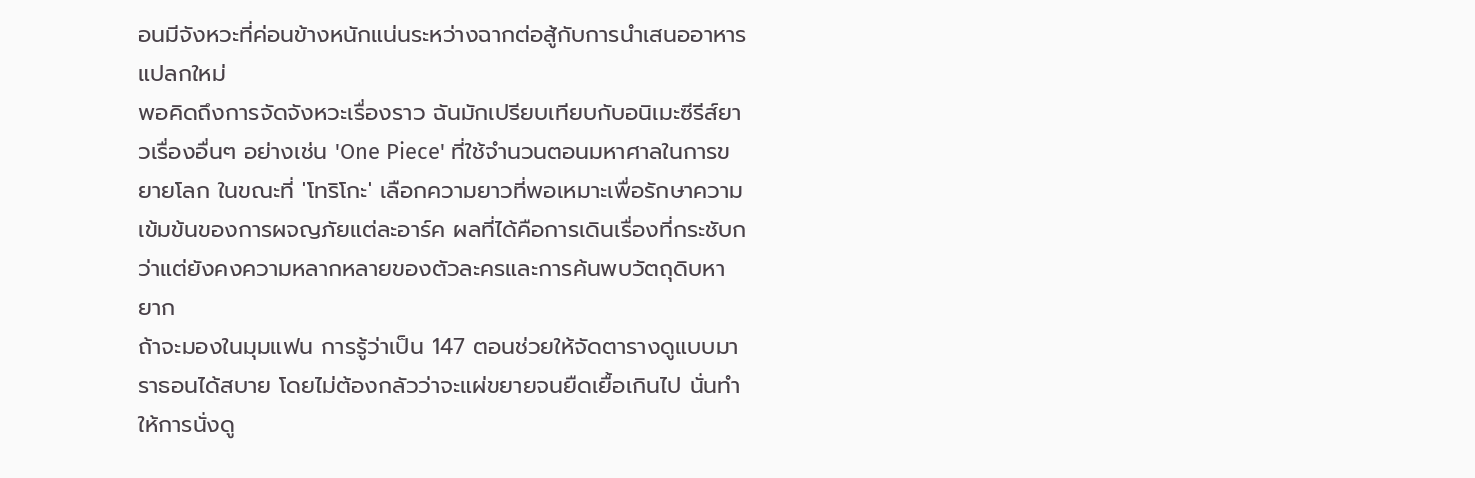อนมีจังหวะที่ค่อนข้างหนักแน่นระหว่างฉากต่อสู้กับการนำเสนออาหารแปลกใหม่
พอคิดถึงการจัดจังหวะเรื่องราว ฉันมักเปรียบเทียบกับอนิเมะซีรีส์ยาวเรื่องอื่นๆ อย่างเช่น 'One Piece' ที่ใช้จำนวนตอนมหาศาลในการขยายโลก ในขณะที่ 'โทริโกะ' เลือกความยาวที่พอเหมาะเพื่อรักษาความเข้มข้นของการผจญภัยแต่ละอาร์ค ผลที่ได้คือการเดินเรื่องที่กระชับกว่าแต่ยังคงความหลากหลายของตัวละครและการค้นพบวัตถุดิบหายาก
ถ้าจะมองในมุมแฟน การรู้ว่าเป็น 147 ตอนช่วยให้จัดตารางดูแบบมาราธอนได้สบาย โดยไม่ต้องกลัวว่าจะแผ่ขยายจนยืดเยื้อเกินไป นั่นทำให้การนั่งดู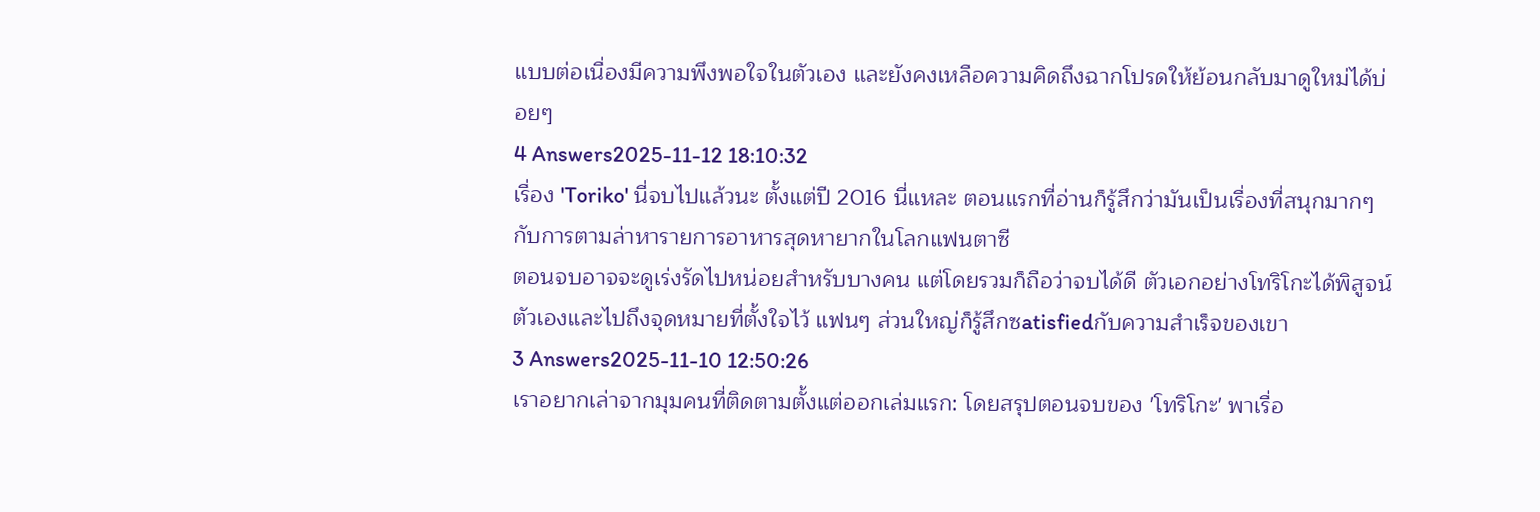แบบต่อเนื่องมีความพึงพอใจในตัวเอง และยังคงเหลือความคิดถึงฉากโปรดให้ย้อนกลับมาดูใหม่ได้บ่อยๆ
4 Answers2025-11-12 18:10:32
เรื่อง 'Toriko' นี่จบไปแล้วนะ ตั้งแต่ปี 2016 นี่แหละ ตอนแรกที่อ่านก็รู้สึกว่ามันเป็นเรื่องที่สนุกมากๆ กับการตามล่าหารายการอาหารสุดหายากในโลกแฟนตาซี
ตอนจบอาจจะดูเร่งรัดไปหน่อยสำหรับบางคน แต่โดยรวมก็ถือว่าจบได้ดี ตัวเอกอย่างโทริโกะได้พิสูจน์ตัวเองและไปถึงจุดหมายที่ตั้งใจไว้ แฟนๆ ส่วนใหญ่ก็รู้สึกซatisfiedกับความสำเร็จของเขา
3 Answers2025-11-10 12:50:26
เราอยากเล่าจากมุมคนที่ติดตามตั้งแต่ออกเล่มแรก: โดยสรุปตอนจบของ 'โทริโกะ' พาเรื่อ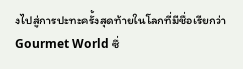งไปสู่การปะทะครั้งสุดท้ายในโลกที่มีชื่อเรียกว่า Gourmet World ซึ่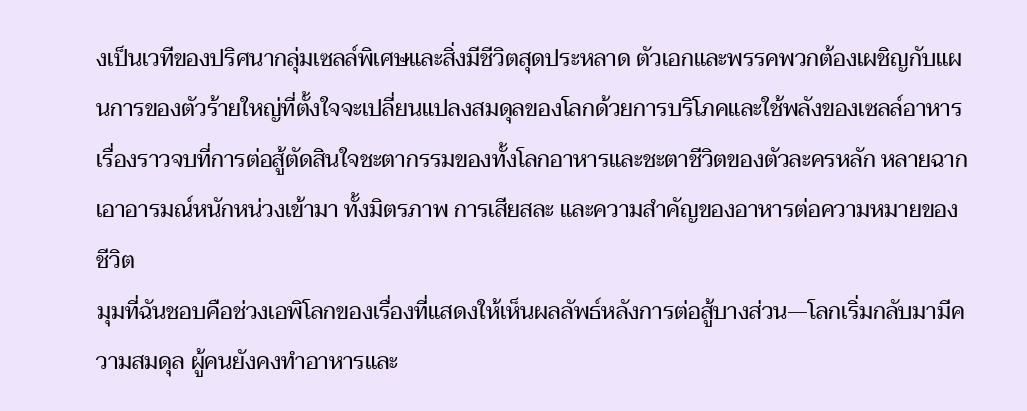งเป็นเวทีของปริศนากลุ่มเซลล์พิเศษและสิ่งมีชีวิตสุดประหลาด ตัวเอกและพรรคพวกต้องเผชิญกับแผนการของตัวร้ายใหญ่ที่ตั้งใจจะเปลี่ยนแปลงสมดุลของโลกด้วยการบริโภคและใช้พลังของเซลล์อาหาร เรื่องราวจบที่การต่อสู้ตัดสินใจชะตากรรมของทั้งโลกอาหารและชะตาชีวิตของตัวละครหลัก หลายฉากเอาอารมณ์หนักหน่วงเข้ามา ทั้งมิตรภาพ การเสียสละ และความสำคัญของอาหารต่อความหมายของชีวิต
มุมที่ฉันชอบคือช่วงเอพิโลกของเรื่องที่แสดงให้เห็นผลลัพธ์หลังการต่อสู้บางส่วน—โลกเริ่มกลับมามีความสมดุล ผู้คนยังคงทำอาหารและ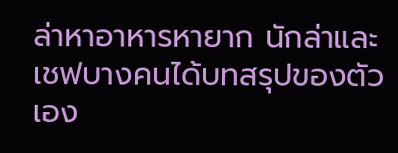ล่าหาอาหารหายาก นักล่าและเชฟบางคนได้บทสรุปของตัวเอง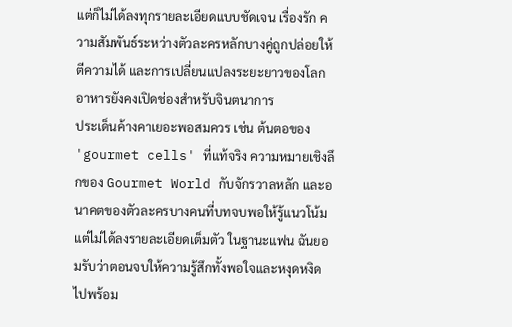แต่ก็ไม่ได้ลงทุกรายละเอียดแบบชัดเจน เรื่องรัก ความสัมพันธ์ระหว่างตัวละครหลักบางคู่ถูกปล่อยให้ตีความได้ และการเปลี่ยนแปลงระยะยาวของโลกอาหารยังคงเปิดช่องสำหรับจินตนาการ
ประเด็นค้างคาเยอะพอสมควร เช่น ต้นตอของ 'gourmet cells' ที่แท้จริง ความหมายเชิงลึกของ Gourmet World กับจักรวาลหลัก และอนาคตของตัวละครบางคนที่บทจบพอให้รู้แนวโน้มแต่ไม่ได้ลงรายละเอียดเต็มตัว ในฐานะแฟน ฉันยอมรับว่าตอนจบให้ความรู้สึกทั้งพอใจและหงุดหงิดไปพร้อม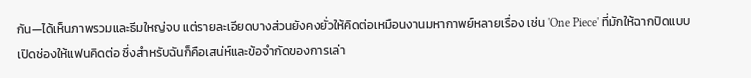กัน—ได้เห็นภาพรวมและธีมใหญ่จบ แต่รายละเอียดบางส่วนยังคงยั่วให้คิดต่อเหมือนงานมหากาพย์หลายเรื่อง เช่น 'One Piece' ที่มักให้ฉากปิดแบบเปิดช่องให้แฟนคิดต่อ ซึ่งสำหรับฉันก็คือเสน่ห์และข้อจำกัดของการเล่า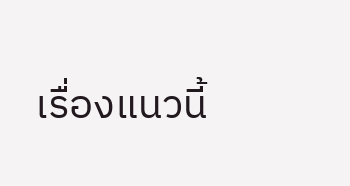เรื่องแนวนี้